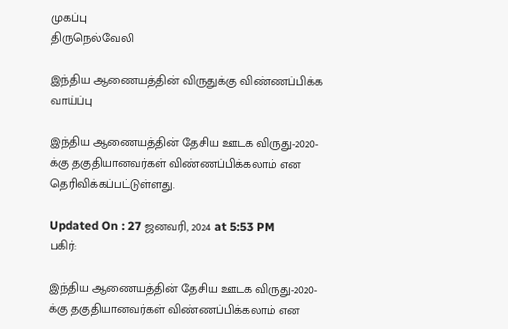முகப்பு
திருநெல்வேலி

இந்திய ஆணையத்தின் விருதுக்கு விண்ணப்பிக்க வாய்ப்பு

இந்திய ஆணையத்தின் தேசிய ஊடக விருது-2020-க்கு தகுதியானவர்கள் விண்ணப்பிக்கலாம் என தெரிவிக்கப்பட்டுள்ளது.

Updated On : 27 ஜனவரி, 2024 at 5:53 PM
பகிர்:

இந்திய ஆணையத்தின் தேசிய ஊடக விருது-2020-க்கு தகுதியானவர்கள் விண்ணப்பிக்கலாம் என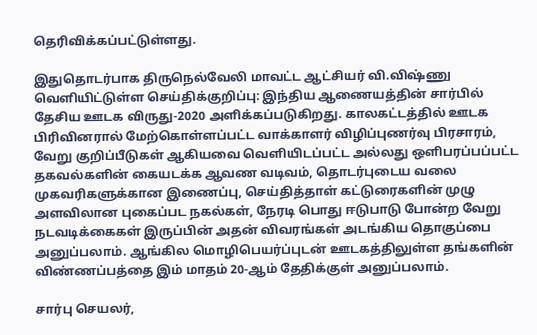தெரிவிக்கப்பட்டுள்ளது.

இதுதொடர்பாக திருநெல்வேலி மாவட்ட ஆட்சியர் வி.விஷ்ணு வெளியிட்டுள்ள செய்திக்குறிப்பு: இந்திய ஆணையத்தின் சார்பில் தேசிய ஊடக விருது-2020 அளிக்கப்படுகிறது. காலகட்டத்தில் ஊடக பிரிவினரால் மேற்கொள்ளப்பட்ட வாக்காளர் விழிப்புணர்வு பிரசாரம், வேறு குறிப்பீடுகள் ஆகியவை வெளியிடப்பட்ட அல்லது ஒளிபரப்பப்பட்ட தகவல்களின் கையடக்க ஆவண வடிவம், தொடர்புடைய வலை முகவரிகளுக்கான இணைப்பு, செய்தித்தாள் கட்டுரைகளின் முழு அளவிலான புகைப்பட நகல்கள், நேரடி பொது ஈடுபாடு போன்ற வேறு நடவடிக்கைகள் இருப்பின் அதன் விவரங்கள் அடங்கிய தொகுப்பை அனுப்பலாம். ஆங்கில மொழிபெயர்ப்புடன் ஊடகத்திலுள்ள தங்களின் விண்ணப்பத்தை இம் மாதம் 20-ஆம் தேதிக்குள் அனுப்பலாம்.

சார்பு செயலர்,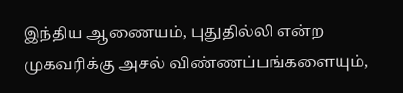இந்திய ஆணையம், புதுதில்லி என்ற முகவரிக்கு அசல் விண்ணப்பங்களையும்,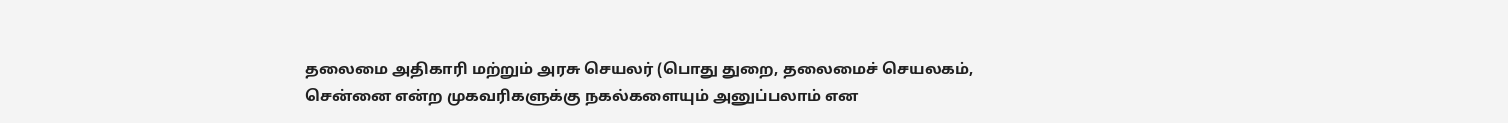தலைமை அதிகாரி மற்றும் அரசு செயலர் (பொது துறை, தலைமைச் செயலகம், சென்னை என்ற முகவரிகளுக்கு நகல்களையும் அனுப்பலாம் என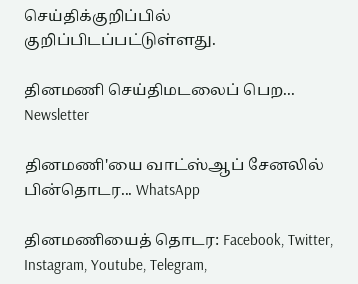செய்திக்குறிப்பில் குறிப்பிடப்பட்டுள்ளது.

தினமணி செய்திமடலைப் பெற... Newsletter

தினமணி'யை வாட்ஸ்ஆப் சேனலில் பின்தொடர... WhatsApp

தினமணியைத் தொடர: Facebook, Twitter, Instagram, Youtube, Telegram,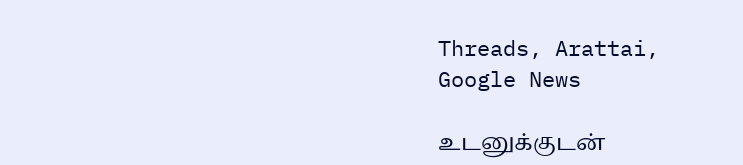Threads, Arattai, Google News

உடனுக்குடன்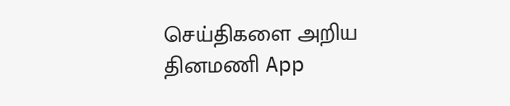செய்திகளை அறிய தினமணி App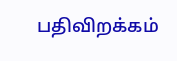பதிவிறக்கம்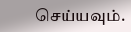செய்யவும்.